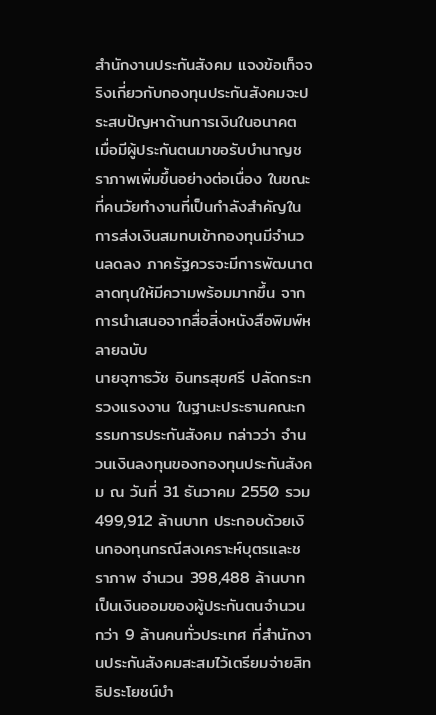สำนักงานประกันสังคม แจงข้อเท็จจริงเกี่ยวกับกองทุนประกันสังคมจะประสบปัญหาด้านการเงินในอนาคต เมื่อมีผู้ประกันตนมาขอรับบำนาญชราภาพเพิ่มขึ้นอย่างต่อเนื่อง ในขณะที่คนวัยทำงานที่เป็นกำลังสำคัญในการส่งเงินสมทบเข้ากองทุนมีจำนวนลดลง ภาครัฐควรจะมีการพัฒนาตลาดทุนให้มีความพร้อมมากขึ้น จากการนำเสนอจากสื่อสิ่งหนังสือพิมพ์หลายฉบับ
นายจุฑาธวัช อินทรสุขศรี ปลัดกระทรวงแรงงาน ในฐานะประธานคณะกรรมการประกันสังคม กล่าวว่า จำนวนเงินลงทุนของกองทุนประกันสังคม ณ วันที่ 31 ธันวาคม 2550 รวม 499,912 ล้านบาท ประกอบด้วยเงินกองทุนกรณีสงเคราะห์บุตรและชราภาพ จำนวน 398,488 ล้านบาท เป็นเงินออมของผู้ประกันตนจำนวนกว่า 9 ล้านคนทั่วประเทศ ที่สำนักงานประกันสังคมสะสมไว้เตรียมจ่ายสิทธิประโยชน์บำ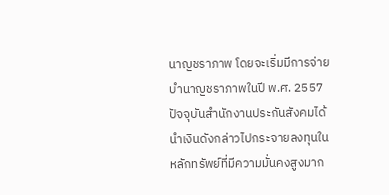นาญชราภาพ โดยจะเริ่มมีการจ่ายบำนาญชราภาพในปี พ.ศ. 2557
ปัจจุบันสำนักงานประกันสังคมได้นำเงินดังกล่าวไปกระจายลงทุนในหลักทรัพย์ที่มีความมั่นคงสูงมาก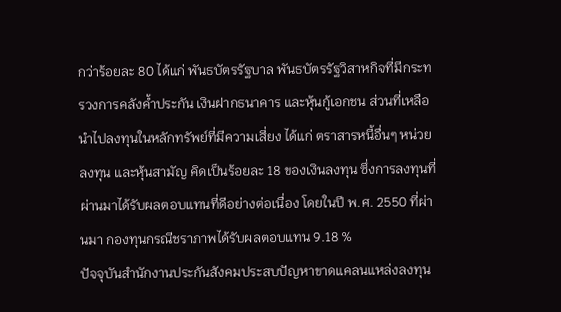กว่าร้อยละ 80 ได้แก่ พันธบัตรรัฐบาล พันธบัตรรัฐวิสาหกิจที่มีกระทรวงการคลังค้ำประกัน เงินฝากธนาคาร และหุ้นกู้เอกชน ส่วนที่เหลือนำไปลงทุนในหลักทรัพย์ที่มีความเสี่ยง ได้แก่ ตราสารหนี้อื่นๆ หน่วยลงทุน และหุ้นสามัญ คิดเป็นร้อยละ 18 ของเงินลงทุน ซึ่งการลงทุนที่ผ่านมาได้รับผลตอบแทนที่ดีอย่างต่อเนื่อง โดยในปี พ.ศ. 2550 ที่ผ่านมา กองทุนกรณีชราภาพได้รับผลตอบแทน 9.18 %
ปัจจุบันสำนักงานประกันสังคมประสบปัญหาขาดแคลนแหล่งลงทุน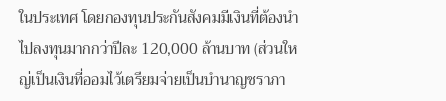ในประเทศ โดยกองทุนประกันสังคมมีเงินที่ต้องนำไปลงทุนมากกว่าปีละ 120,000 ล้านบาท (ส่วนใหญ่เป็นเงินที่ออมไว้เตรียมจ่ายเป็นบำนาญชราภา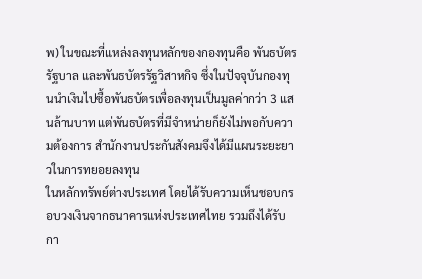พ) ในขณะที่แหล่งลงทุนหลักของกองทุนคือ พันธบัตรรัฐบาล และพันธบัตรรัฐวิสาหกิจ ซึ่งในปัจจุบันกองทุนนำเงินไปซื้อพันธบัตรเพื่อลงทุนเป็นมูลค่ากว่า 3 แสนล้านบาท แต่พันธบัตรที่มีจำหน่ายก็ยังไม่พอกับความต้องการ สำนักงานประกันสังคมจึงได้มีแผนระยะยาวในการทยอยลงทุน
ในหลักทรัพย์ต่างประเทศ โดยได้รับความเห็นชอบกรอบวงเงินจากธนาคารแห่งประเทศไทย รวมถึงได้รับกา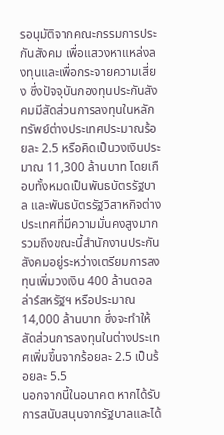รอนุมัติจากคณะกรรมการประกันสังคม เพื่อแสวงหาแหล่งลงทุนและเพื่อกระจายความเสี่ยง ซึ่งปัจจุบันกองทุนประกันสังคมมีสัดส่วนการลงทุนในหลักทรัพย์ต่างประเทศประมาณร้อยละ 2.5 หรือคิดเป็นวงเงินประมาณ 11,300 ล้านบาท โดยเกือบทั้งหมดเป็นพันธบัตรรัฐบาล และพันธบัตรรัฐวิสาหกิจต่างประเทศที่มีความมั่นคงสูงมาก รวมถึงขณะนี้สำนักงานประกันสังคมอยู่ระหว่างเตรียมการลงทุนเพิ่มวงเงิน 400 ล้านดอลล่าร์สหรัฐฯ หรือประมาณ 14,000 ล้านบาท ซึ่งจะทำให้สัดส่วนการลงทุนในต่างประเทศเพิ่มขึ้นจากร้อยละ 2.5 เป็นร้อยละ 5.5
นอกจากนี้ในอนาคต หากได้รับการสนับสนุนจากรัฐบาลและได้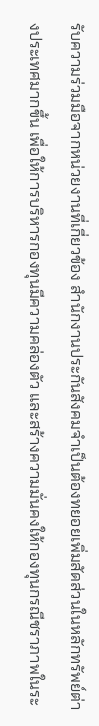รับความร่วมมือจากหน่วยงานที่เกี่ยวข้อง สำนักงานประกันสังคมจำเป็นต้องทยอยเพิ่มสัดส่วนในหลักทรัพย์ต่างประเทศมากขึ้น เพื่อให้การบริหารกองทุนมีความคล่องตัว และสร้างความมั่นคงให้กองทุนกรณีชราภาพในระ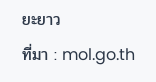ยะยาว
ที่มา : mol.go.th